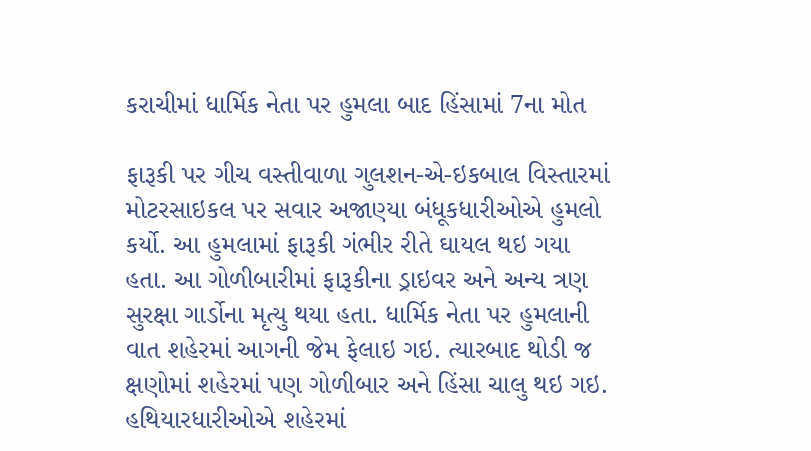કરાચીમાં ધાર્મિક નેતા પર હુમલા બાદ હિંસામાં 7ના મોત

ફારૂકી પર ગીચ વસ્તીવાળા ગુલશન-એ-ઇકબાલ વિસ્તારમાં મોટરસાઇકલ પર સવાર અજાણ્યા બંધૂકધારીઓએ હુમલો કર્યો. આ હુમલામાં ફારૂકી ગંભીર રીતે ઘાયલ થઇ ગયા હતા. આ ગોળીબારીમાં ફારૂકીના ડ્રાઇવર અને અન્ય ત્રણ સુરક્ષા ગાર્ડોના મૃત્યુ થયા હતા. ધાર્મિક નેતા પર હુમલાની વાત શહેરમાં આગની જેમ ફેલાઇ ગઇ. ત્યારબાદ થોડી જ ક્ષણોમાં શહેરમાં પણ ગોળીબાર અને હિંસા ચાલુ થઇ ગઇ.
હથિયારધારીઓએ શહેરમાં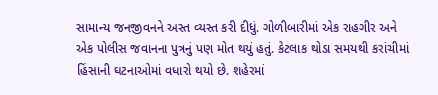સામાન્ય જનજીવનને અસ્ત વ્યસ્ત કરી દીધું. ગોળીબારીમાં એક રાહગીર અને એક પોલીસ જવાનના પુત્રનું પણ મોત થયું હતું. કેટલાક થોડા સમયથી કરાંચીમાં હિંસાની ઘટનાઓમાં વધારો થયો છે. શહેરમાં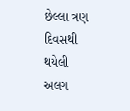છેલ્લા ત્રણ દિવસથી થયેલી અલગ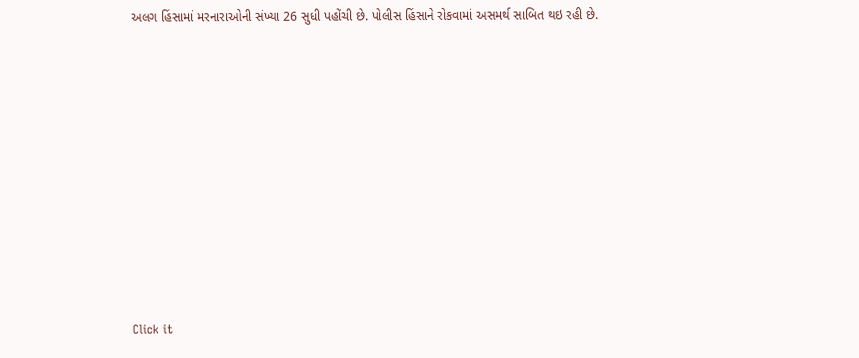અલગ હિંસામાં મરનારાઓની સંખ્યા 26 સુધી પહોંચી છે. પોલીસ હિંસાને રોકવામાં અસમર્થ સાબિત થઇ રહી છે.












Click it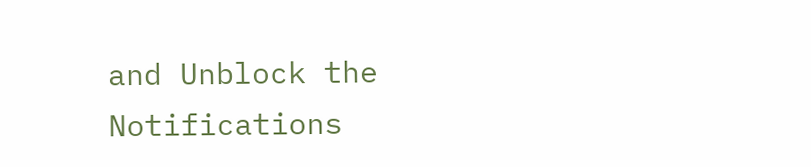and Unblock the Notifications